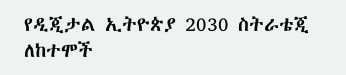የዲጂታል ኢትዮጵያ 2030 ስትራቴጂ ለከተሞች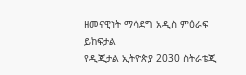ዘመናዊነት ማሳደግ አዲስ ምዕራፍ ይከፍታል
የዲጂታል ኢትዮጵያ 2030 ስትራቴጂ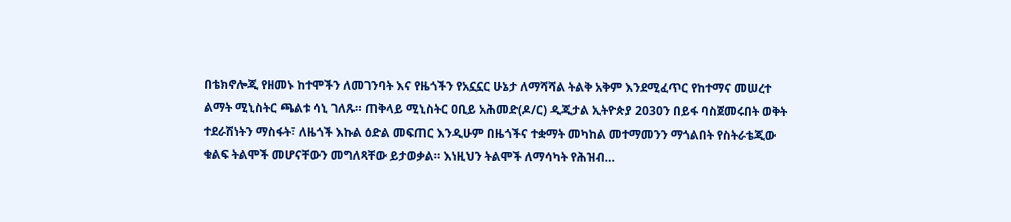በቴክኖሎጂ የዘመኑ ከተሞችን ለመገንባት እና የዜጎችን የአኗኗር ሁኔታ ለማሻሻል ትልቅ አቅም እንደሚፈጥር የከተማና መሠረተ ልማት ሚኒስትር ጫልቱ ሳኒ ገለጹ። ጠቅላይ ሚኒስትር ዐቢይ አሕመድ(ዶ/ር) ዲጂታል ኢትዮጵያ 2030ን በይፋ ባስጀመሩበት ወቅት ተደራሽነትን ማስፋት፣ ለዜጎች እኩል ዕድል መፍጠር እንዲሁም በዜጎችና ተቋማት መካከል መተማመንን ማጎልበት የስትራቴጂው ቁልፍ ትልሞች መሆናቸውን መግለጻቸው ይታወቃል። እነዚህን ትልሞች ለማሳካት የሕዝብ…